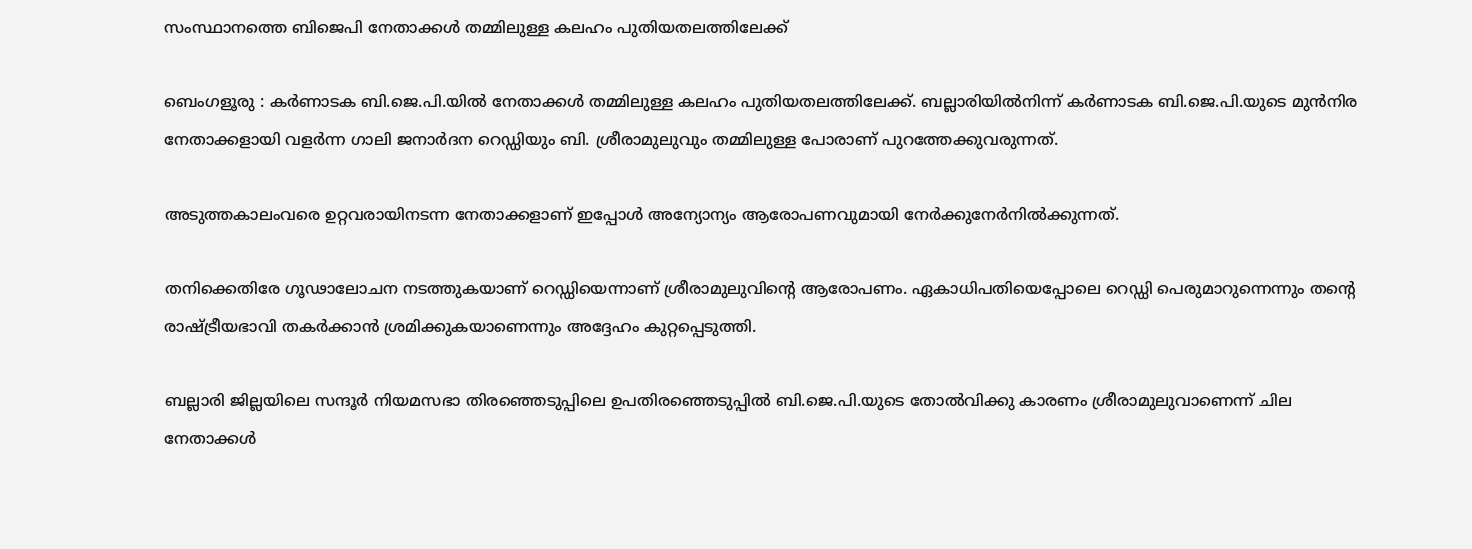സംസ്ഥാനത്തെ ബിജെപി നേതാക്കൾ തമ്മിലുള്ള കലഹം പുതിയതലത്തിലേക്ക്

ബെംഗളൂരു : കർണാടക ബി.ജെ.പി.യിൽ നേതാക്കൾ തമ്മിലുള്ള കലഹം പുതിയതലത്തിലേക്ക്. ബല്ലാരിയിൽനിന്ന് കർണാടക ബി.ജെ.പി.യുടെ മുൻനിര നേതാക്കളായി വളർന്ന ഗാലി ജനാർദന റെഡ്ഡിയും ബി. ശ്രീരാമുലുവും തമ്മിലുള്ള പോരാണ് പുറത്തേക്കുവരുന്നത്.

അടുത്തകാലംവരെ ഉറ്റവരായിനടന്ന നേതാക്കളാണ് ഇപ്പോൾ അന്യോന്യം ആരോപണവുമായി നേർക്കുനേർനിൽക്കുന്നത്.

തനിക്കെതിരേ ഗൂഢാലോചന നടത്തുകയാണ് റെഡ്ഡിയെന്നാണ് ശ്രീരാമുലുവിന്റെ ആരോപണം. ഏകാധിപതിയെപ്പോലെ റെഡ്ഡി പെരുമാറുന്നെന്നും തന്റെ രാഷ്ട്രീയഭാവി തകർക്കാൻ ശ്രമിക്കുകയാണെന്നും അദ്ദേഹം കുറ്റപ്പെടുത്തി.

ബല്ലാരി ജില്ലയിലെ സന്ദൂർ നിയമസഭാ തിരഞ്ഞെടുപ്പിലെ ഉപതിരഞ്ഞെടുപ്പിൽ ബി.ജെ.പി.യുടെ തോൽവിക്കു കാരണം ശ്രീരാമുലുവാണെന്ന് ചില നേതാക്കൾ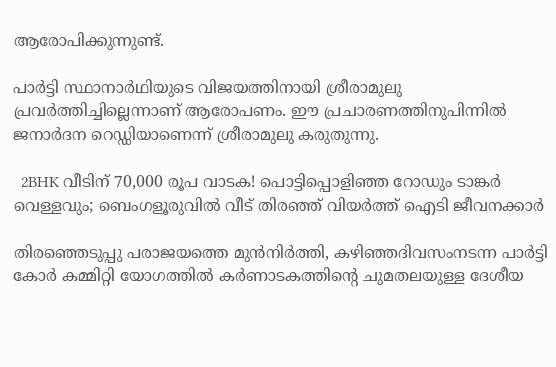ആരോപിക്കുന്നുണ്ട്.

പാർട്ടി സ്ഥാനാർഥിയുടെ വിജയത്തിനായി ശ്രീരാമുലു പ്രവർത്തിച്ചില്ലെന്നാണ് ആരോപണം. ഈ പ്രചാരണത്തിനുപിന്നിൽ ജനാർദന റെഡ്ഡിയാണെന്ന് ശ്രീരാമുലു കരുതുന്നു.

  2BHK വീടിന് 70,000 രൂപ വാടക! പൊട്ടിപ്പൊളിഞ്ഞ റോഡും ടാങ്കർ വെള്ളവും; ബെംഗളൂരുവിൽ വീട് തിരഞ്ഞ് വിയർത്ത് ഐടി ജീവനക്കാർ

തിരഞ്ഞെടുപ്പു പരാജയത്തെ മുൻനിർത്തി, കഴിഞ്ഞദിവസംനടന്ന പാർട്ടി കോർ കമ്മിറ്റി യോഗത്തിൽ കർണാടകത്തിന്റെ ചുമതലയുള്ള ദേശീയ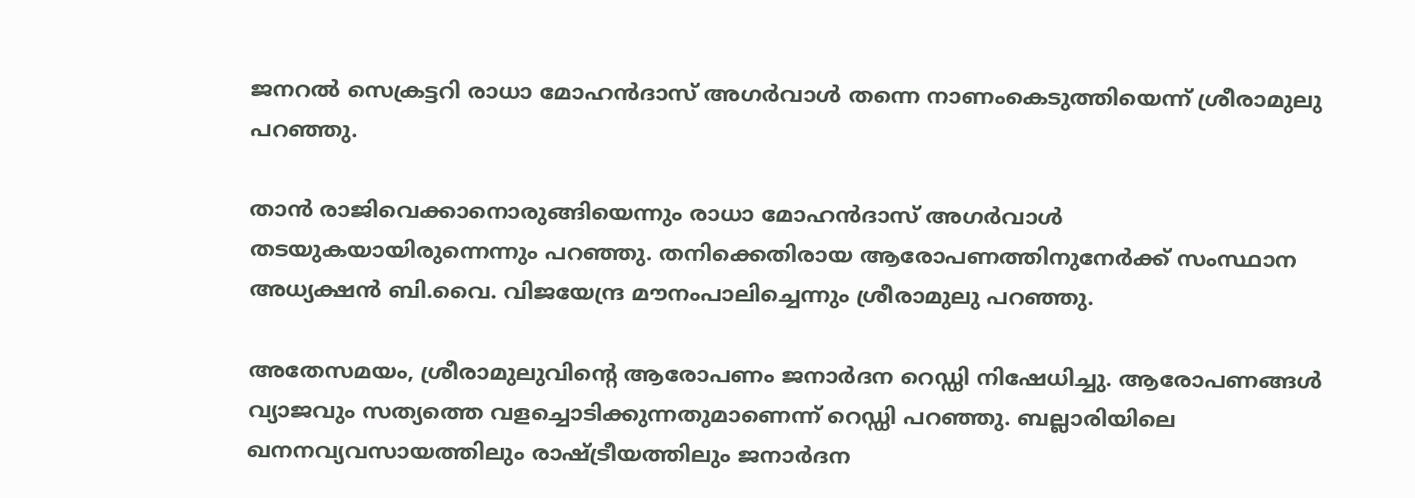ജനറൽ സെക്രട്ടറി രാധാ മോഹൻദാസ് അഗർവാൾ തന്നെ നാണംകെടുത്തിയെന്ന് ശ്രീരാമുലു പറഞ്ഞു.

താൻ രാജിവെക്കാനൊരുങ്ങിയെന്നും രാധാ മോഹൻദാസ് അഗർവാൾ തടയുകയായിരുന്നെന്നും പറഞ്ഞു. തനിക്കെതിരായ ആരോപണത്തിനുനേർക്ക് സംസ്ഥാന അധ്യക്ഷൻ ബി.വൈ. വിജയേന്ദ്ര മൗനംപാലിച്ചെന്നും ശ്രീരാമുലു പറഞ്ഞു.

അതേസമയം, ശ്രീരാമുലുവിന്റെ ആരോപണം ജനാർദന റെഡ്ഡി നിഷേധിച്ചു. ആരോപണങ്ങൾ വ്യാജവും സത്യത്തെ വളച്ചൊടിക്കുന്നതുമാണെന്ന് റെഡ്ഡി പറഞ്ഞു. ബല്ലാരിയിലെ ഖനനവ്യവസായത്തിലും രാഷ്ട്രീയത്തിലും ജനാർദന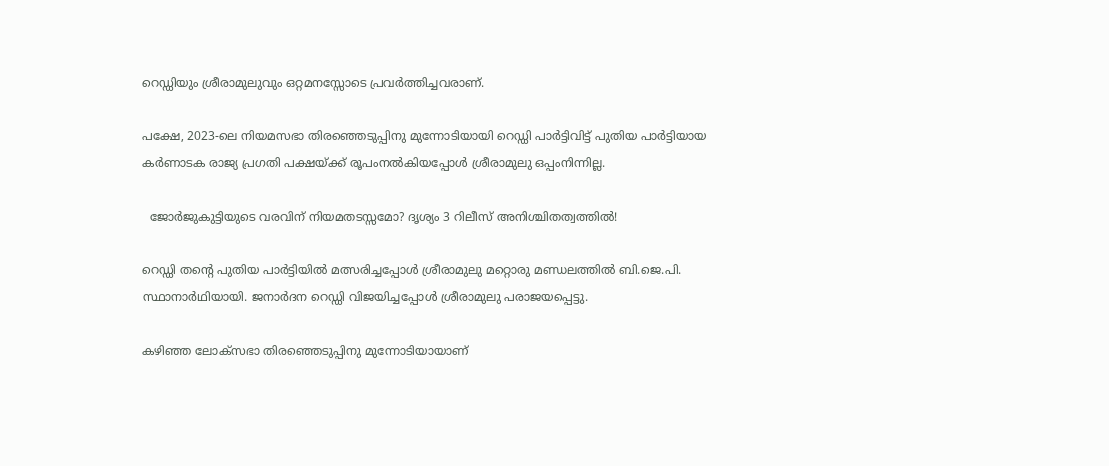റെഡ്ഡിയും ശ്രീരാമുലുവും ഒറ്റമനസ്സോടെ പ്രവർത്തിച്ചവരാണ്.

പക്ഷേ, 2023-ലെ നിയമസഭാ തിരഞ്ഞെടുപ്പിനു മുന്നോടിയായി റെഡ്ഡി പാർട്ടിവിട്ട് പുതിയ പാർട്ടിയായ കർണാടക രാജ്യ പ്രഗതി പക്ഷയ്ക്ക് രൂപംനൽകിയപ്പോൾ ശ്രീരാമുലു ഒപ്പംനിന്നില്ല.

  ജോർജുകുട്ടിയുടെ വരവിന് നിയമതടസ്സമോ? ദൃശ്യം 3 റിലീസ് അനിശ്ചിതത്വത്തിൽ!

റെഡ്ഡി തന്റെ പുതിയ പാർട്ടിയിൽ മത്സരിച്ചപ്പോൾ ശ്രീരാമുലു മറ്റൊരു മണ്ഡലത്തിൽ ബി.ജെ.പി. സ്ഥാനാർഥിയായി. ജനാർദന റെഡ്ഡി വിജയിച്ചപ്പോൾ ശ്രീരാമുലു പരാജയപ്പെട്ടു.

കഴിഞ്ഞ ലോക്‌സഭാ തിരഞ്ഞെടുപ്പിനു മുന്നോടിയായാണ്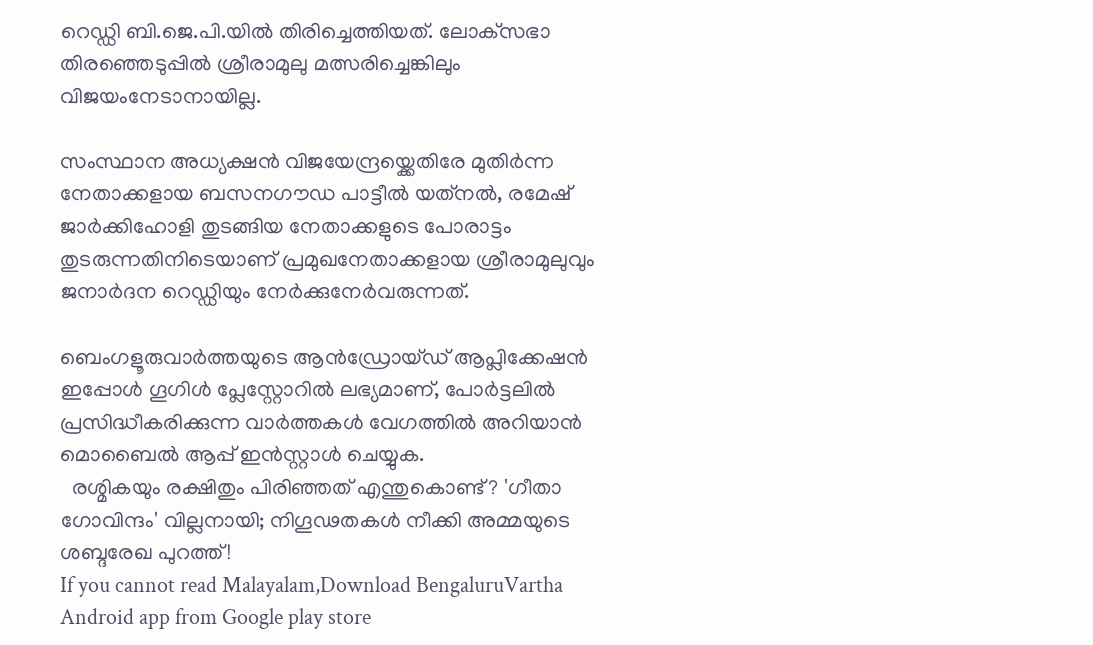റെഡ്ഡി ബി.ജെ.പി.യിൽ തിരിച്ചെത്തിയത്. ലോക്‌സഭാ തിരഞ്ഞെടുപ്പിൽ ശ്രീരാമുലു മത്സരിച്ചെങ്കിലും വിജയംനേടാനായില്ല.

സംസ്ഥാന അധ്യക്ഷൻ വിജയേന്ദ്രയ്ക്കെതിരേ മുതിർന്ന നേതാക്കളായ ബസനഗൗഡ പാട്ടീൽ യത്‌നൽ, രമേഷ് ജാർക്കിഹോളി തുടങ്ങിയ നേതാക്കളുടെ പോരാട്ടം തുടരുന്നതിനിടെയാണ് പ്രമുഖനേതാക്കളായ ശ്രീരാമുലുവും ജനാർദന റെഡ്ഡിയും നേർക്കുനേർവരുന്നത്.

ബെംഗളൂരുവാർത്തയുടെ ആൻഡ്രോയ്ഡ് ആപ്ലിക്കേഷൻ ഇപ്പോൾ ഗൂഗിൾ പ്ലേസ്റ്റോറിൽ ലഭ്യമാണ്, പോർട്ടലിൽ പ്രസിദ്ധീകരിക്കുന്ന വാർത്തകൾ വേഗത്തിൽ അറിയാൻ മൊബൈൽ ആപ്പ് ഇൻസ്റ്റാൾ ചെയ്യുക.
  രശ്മികയും രക്ഷിതും പിരിഞ്ഞത് എന്തുകൊണ്ട്? 'ഗീതാ ഗോവിന്ദം' വില്ലനായി; നിഗൂഢതകൾ നീക്കി അമ്മയുടെ ശബ്ദരേഖ പുറത്ത്!
If you cannot read Malayalam,Download BengaluruVartha Android app from Google play store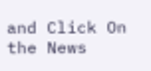and Click On the News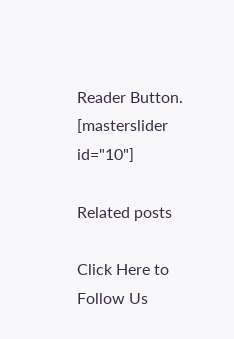Reader Button. [masterslider id="10"]

Related posts

Click Here to Follow Us